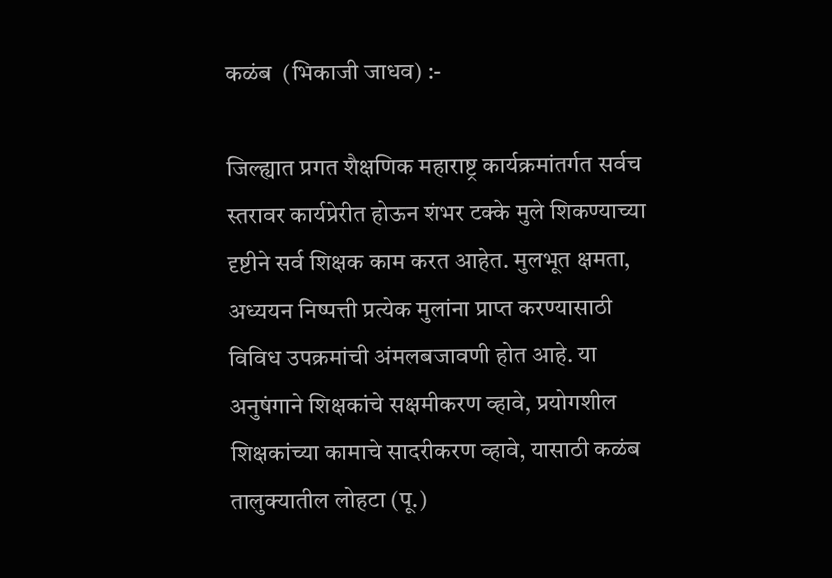कळंब  (भिकाजी जाधव) :-

जिल्ह्यात प्रगत शैक्षणिक महाराष्ट्र कार्यक्रमांतर्गत सर्वच स्तरावर कार्यप्रेरीत होऊन शंभर टक्के मुले शिकण्याच्या दृष्टीने सर्व शिक्षक काम करत आहेत. मुलभूत क्षमता, अध्ययन निष्पत्ती प्रत्येक मुलांना प्राप्त करण्यासाठी विविध उपक्रमांची अंमलबजावणी होत आहे. या अनुषंगाने शिक्षकांचे सक्षमीकरण व्हावे, प्रयोगशील शिक्षकांच्या कामाचे सादरीकरण व्हावे, यासाठी कळंब तालुक्यातील लोहटा (पू.)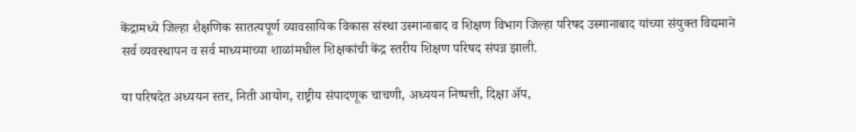केंद्रामध्ये जिल्हा शैक्षणिक सातत्यपूर्ण व्यावसायिक विकास संस्था उस्मानाबाद व शिक्षण विभाग जिल्हा परिषद उस्मानाबाद यांच्या संयुक्त विद्यमाने सर्व व्यवस्थापन व सर्व माध्यमाच्या शाळांमधील शिक्षकांची केंद्र स्तरीय शिक्षण परिषद संपन्न झाली.

या परिषदेत अध्ययन स्तर, निती आयोग, राष्ट्रीय संपादणूक चाचणी, अध्ययन निष्पत्ती, दिक्षा ॲप,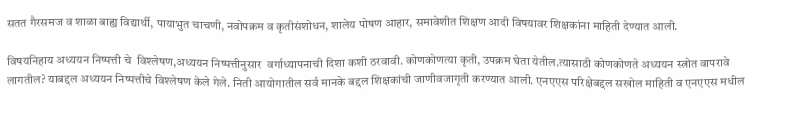सतत गैरसमज व शाळा बाह्य विद्यार्थी, पायाभुत चाचणी, नवोपक्रम व कृतीसंशोधन, शालेय पोषण आहार, समावेशीत शिक्षण आदी विषयावर शिक्षकांना माहिती देण्यात आली.

विषयनिहाय अध्ययन निष्पत्ती चे  विश्लेषण,अध्ययन निष्पत्तीनुसार  वर्गाध्यापनाची दिशा कशी ठरवावी. कोणकोणत्या कृती, उपक्रम घेता येतील.त्यासाठी कोणकोणते अध्ययन स्त्रोत वापरावे लागतील? याबद्दल अध्ययन निष्पत्तीचे विश्लेषण केले गेले. निती आयोगातील सर्व मानके बद्दल शिक्षकांची जाणीवजागृती करण्यात आली. एनएएस परिक्षेबद्दल सखोल माहिती व एनएएस मधील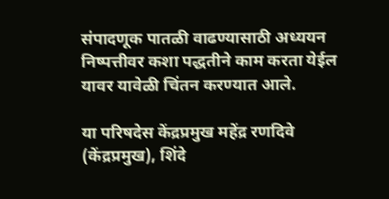संपादणूक पातळी वाढण्यासाठी अध्ययन निष्पत्तीवर कशा पद्धतीने काम करता येईल यावर यावेळी चिंतन करण्यात आले.

या परिषदेस केंद्रप्रमुख महेंद्र रणदिवे (केंद्रप्रमुख), शिंदे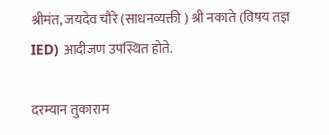श्रीमंत, जयदेव चौरे (साधनव्यक्ती ) श्री नकाते (विषय तज्ञ IED) आदीजण उपस्थित होते.

दरम्यान तुकाराम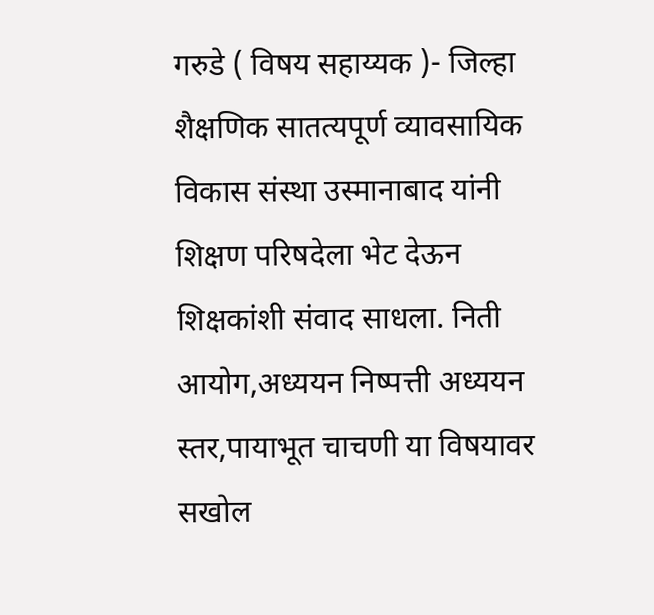गरुडे ( विषय सहाय्यक )- जिल्हा शैक्षणिक सातत्यपूर्ण व्यावसायिक विकास संस्था उस्मानाबाद यांनी शिक्षण परिषदेला भेट देऊन  शिक्षकांशी संवाद साधला. निती आयोग,अध्ययन निष्पत्ती अध्ययन स्तर,पायाभूत चाचणी या विषयावर सखोल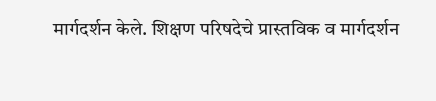मार्गदर्शन केले. शिक्षण परिषदेचे प्रास्तविक व मार्गदर्शन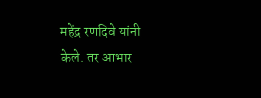महेंद्र रणदिवे यांनी केले. तर आभार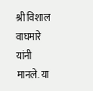श्री विशाल वाघमारे यांनी मानले. या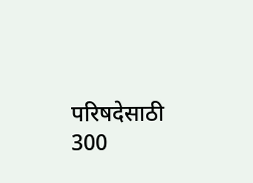परिषदेसाठी 300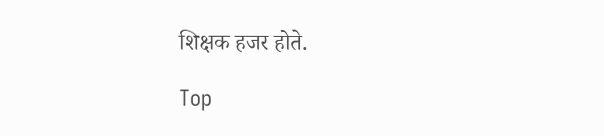शिक्षक हजर होते.

Top